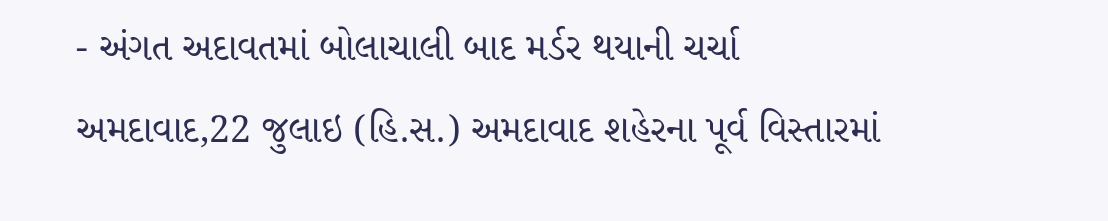- અંગત અદાવતમાં બોલાચાલી બાદ મર્ડર થયાની ચર્ચા
અમદાવાદ,22 જુલાઇ (હિ.સ.) અમદાવાદ શહેરના પૂર્વ વિસ્તારમાં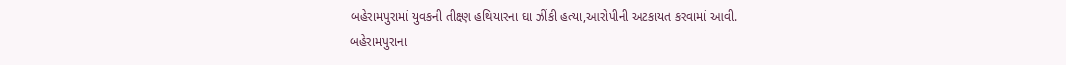બહેરામપુરામાં યુવકની તીક્ષ્ણ હથિયારના ઘા ઝીંકી હત્યા,આરોપીની અટકાયત કરવામાં આવી.
બહેરામપુરાના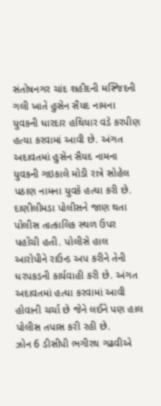સંતોષનગર ચાંદ શહીદની મસ્જિદની ગલી ખાતે હુસેન સૈયદ નામના યુવકની ધારદાર હથિયાર વડે કરપીણ હત્યા કરવામાં આવી છે. અંગત અદાવતમાં હુસેન સૈયદ નામના યુવકની ગઇકાલે મોડી રાત્રે સોહેલ પઠાણ નામના યુવકે હત્યા કરી છે.
દાણીલીમડા પોલીસને જાણ થતા પોલીસ તાત્કાલિક સ્થળ ઉપર પહોંચી હતી. પોલીસે હાલ આરોપીને રાઉન્ડ અપ કરીને તેની ધરપકડની કાર્યવાહી કરી છે. અંગત અદાવતમાં હત્યા કરવામાં આવી હોવાની ચર્ચા છે જેને લઈને પણ હાલ પોલીસ તપાસ કરી રહી છે.
ઝોન 6 ડીસીપી ભગીરથ ગઢવીએ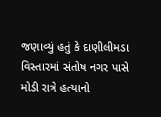જણાવ્યું હતું કે દાણીલીમડા વિસ્તારમાં સંતોષ નગર પાસે મોડી રાત્રે હત્યાનો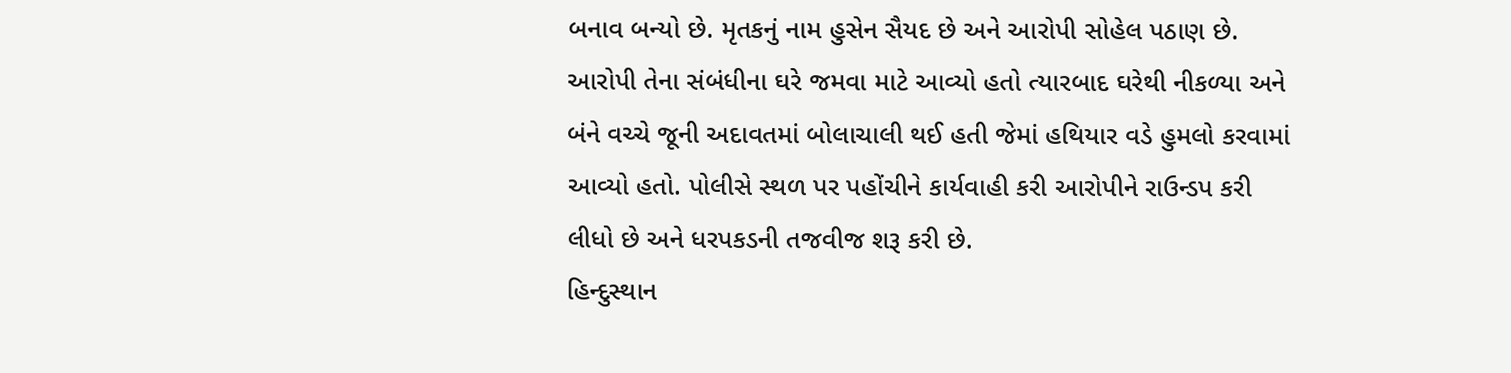બનાવ બન્યો છે. મૃતકનું નામ હુસેન સૈયદ છે અને આરોપી સોહેલ પઠાણ છે. આરોપી તેના સંબંધીના ઘરે જમવા માટે આવ્યો હતો ત્યારબાદ ઘરેથી નીકળ્યા અને બંને વચ્ચે જૂની અદાવતમાં બોલાચાલી થઈ હતી જેમાં હથિયાર વડે હુમલો કરવામાં આવ્યો હતો. પોલીસે સ્થળ પર પહોંચીને કાર્યવાહી કરી આરોપીને રાઉન્ડપ કરી લીધો છે અને ધરપકડની તજવીજ શરૂ કરી છે.
હિન્દુસ્થાન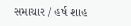સમાચાર / હર્ષ શાહ